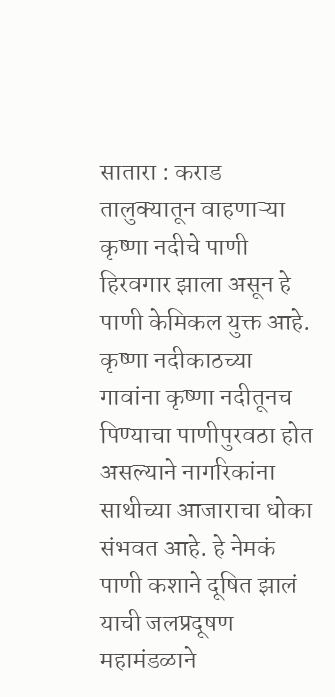सातारा : कराड तालुक्यातून वाहणाऱ्या कृष्णा नदीचे पाणी हिरवगार झाला असून हे पाणी केमिकल युक्त आहे. कृष्णा नदीकाठच्या गावांना कृष्णा नदीतूनच पिण्याचा पाणीपुरवठा होत असल्याने नागरिकांना साथीच्या आजाराचा धोका संभवत आहे. हे नेमकं पाणी कशाने दूषित झालं याची जलप्रदूषण महामंडळाने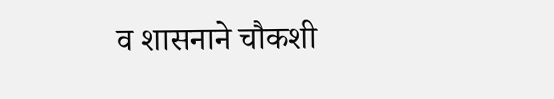व शासनाने चौकशी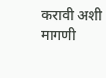करावी अशी मागणी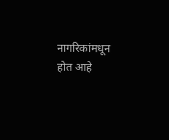नागरिकांमधून होत आहे